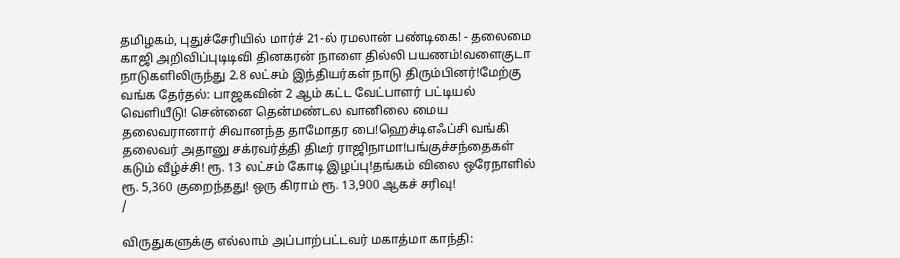தமிழகம், புதுச்சேரியில் மார்ச் 21-ல் ரமலான் பண்டிகை! - தலைமை காஜி அறிவிப்புடிடிவி தினகரன் நாளை தில்லி பயணம்!வளைகுடா நாடுகளிலிருந்து 2.8 லட்சம் இந்தியர்கள் நாடு திரும்பினர்!மேற்கு வங்க தேர்தல்: பாஜகவின் 2 ஆம் கட்ட வேட்பாளர் பட்டியல் வெளியீடு! சென்னை தென்மண்டல வானிலை மைய தலைவரானார் சிவானந்த தாமோதர பை!ஹெச்டிஎஃப்சி வங்கி தலைவர் அதானு சக்ரவர்த்தி திடீர் ராஜிநாமா!பங்குச்சந்தைகள் கடும் வீழ்ச்சி! ரூ. 13 லட்சம் கோடி இழப்பு!தங்கம் விலை ஒரேநாளில் ரூ. 5,360 குறைந்தது! ஒரு கிராம் ரூ. 13,900 ஆகச் சரிவு!
/

விருதுகளுக்கு எல்லாம் அப்பாற்பட்டவர் மகாத்மா காந்தி: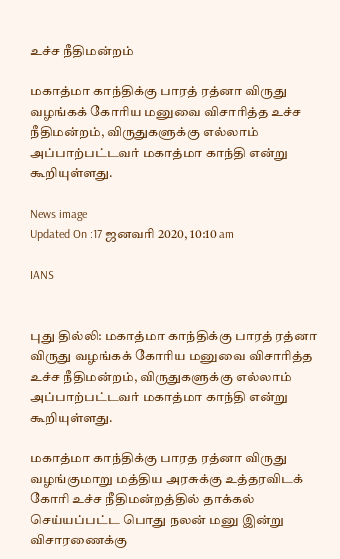உச்ச நீதிமன்றம்

மகாத்மா காந்திக்கு பாரத் ரத்னா விருது வழங்கக் கோரிய மனுவை விசாரித்த உச்ச நீதிமன்றம், விருதுகளுக்கு எல்லாம் அப்பாற்பட்டவர் மகாத்மா காந்தி என்று கூறியுள்ளது.

News image
Updated On :17 ஜனவரி 2020, 10:10 am

IANS


புது தில்லி: மகாத்மா காந்திக்கு பாரத் ரத்னா விருது வழங்கக் கோரிய மனுவை விசாரித்த உச்ச நீதிமன்றம், விருதுகளுக்கு எல்லாம் அப்பாற்பட்டவர் மகாத்மா காந்தி என்று கூறியுள்ளது.

மகாத்மா காந்திக்கு பாரத ரத்னா விருது வழங்குமாறு மத்திய அரசுக்கு உத்தரவிடக் கோரி உச்ச நீதிமன்றத்தில் தாக்கல் செய்யப்பட்ட பொது நலன் மனு இன்று விசாரணைக்கு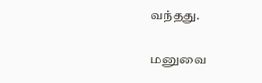வந்தது.

மனுவை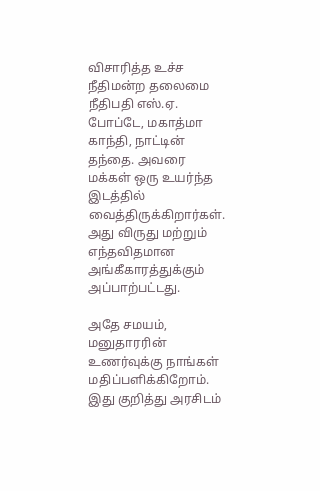விசாரித்த உச்ச நீதிமன்ற தலைமை நீதிபதி எஸ்.ஏ. போப்டே, மகாத்மா காந்தி, நாட்டின் தந்தை. அவரை மக்கள் ஒரு உயர்ந்த இடத்தில் வைத்திருக்கிறார்கள். அது விருது மற்றும் எந்தவிதமான அங்கீகாரத்துக்கும் அப்பாற்பட்டது.

அதே சமயம், மனுதாரரின் உணர்வுக்கு நாங்கள் மதிப்பளிக்கிறோம். இது குறித்து அரசிடம்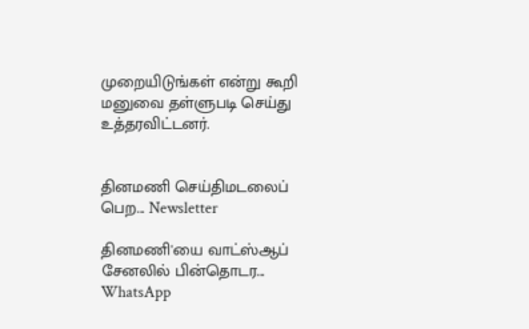முறையிடுங்கள் என்று கூறி மனுவை தள்ளுபடி செய்து உத்தரவிட்டனர்.


தினமணி செய்திமடலைப் பெற... Newsletter

தினமணி'யை வாட்ஸ்ஆப் சேனலில் பின்தொடர... WhatsApp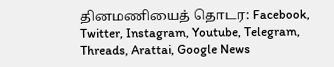தினமணியைத் தொடர: Facebook, Twitter, Instagram, Youtube, Telegram, Threads, Arattai, Google News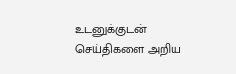உடனுக்குடன் செய்திகளை அறிய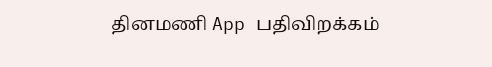தினமணி App பதிவிறக்கம்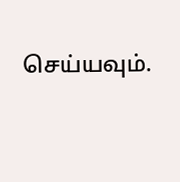செய்யவும்.